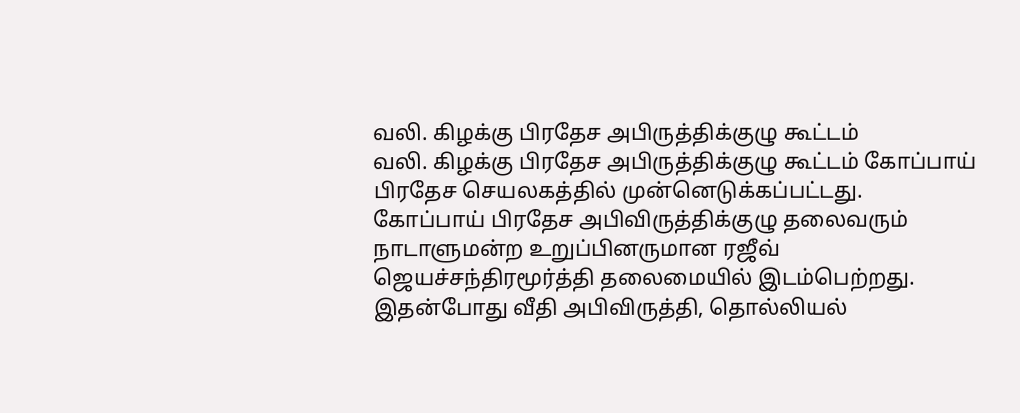வலி. கிழக்கு பிரதேச அபிருத்திக்குழு கூட்டம்
வலி. கிழக்கு பிரதேச அபிருத்திக்குழு கூட்டம் கோப்பாய் பிரதேச செயலகத்தில் முன்னெடுக்கப்பட்டது.
கோப்பாய் பிரதேச அபிவிருத்திக்குழு தலைவரும் நாடாளுமன்ற உறுப்பினருமான ரஜீவ் ஜெயச்சந்திரமூர்த்தி தலைமையில் இடம்பெற்றது.
இதன்போது வீதி அபிவிருத்தி, தொல்லியல்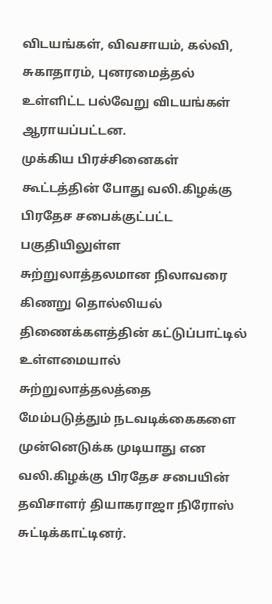விடயங்கள், விவசாயம், கல்வி, சுகாதாரம், புனரமைத்தல் உள்ளிட்ட பல்வேறு விடயங்கள் ஆராயப்பட்டன.
முக்கிய பிரச்சினைகள்
கூட்டத்தின் போது வலி.கிழக்கு பிரதேச சபைக்குட்பட்ட பகுதியிலுள்ள சுற்றுலாத்தலமான நிலாவரை கிணறு தொல்லியல் திணைக்களத்தின் கட்டுப்பாட்டில் உள்ளமையால் சுற்றுலாத்தலத்தை மேம்படுத்தும் நடவடிக்கைகளை முன்னெடுக்க முடியாது என வலி.கிழக்கு பிரதேச சபையின் தவிசாளர் தியாகராஜா நிரோஸ் சுட்டிக்காட்டினர்.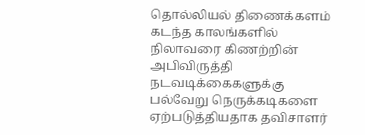தொல்லியல் திணைக்களம் கடந்த காலங்களில் நிலாவரை கிணற்றின் அபிவிருத்தி நடவடிக்கைகளுக்கு பல்வேறு நெருக்கடிகளை ஏற்படுத்தியதாக தவிசாளர்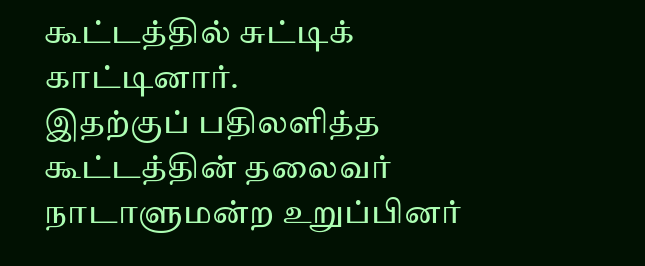கூட்டத்தில் சுட்டிக் காட்டினார்.
இதற்குப் பதிலளித்த கூட்டத்தின் தலைவர் நாடாளுமன்ற உறுப்பினர்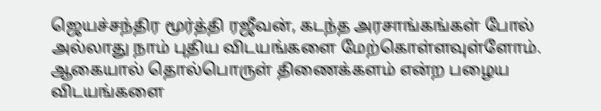ஜெயச்சந்திர மூர்த்தி ரஜீவன், கடந்த அரசாங்கங்கள் போல் அல்லாது நாம் புதிய விடயங்களை மேற்கொள்ளவுள்ளோம்.
ஆகையால் தொல்பொருள் திணைக்களம் என்ற பழைய விடயங்களை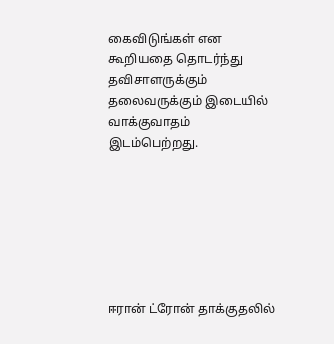கைவிடுங்கள் என கூறியதை தொடர்ந்து தவிசாளருக்கும் தலைவருக்கும் இடையில் வாக்குவாதம் இடம்பெற்றது.







ஈரான் ட்ரோன் தாக்குதலில்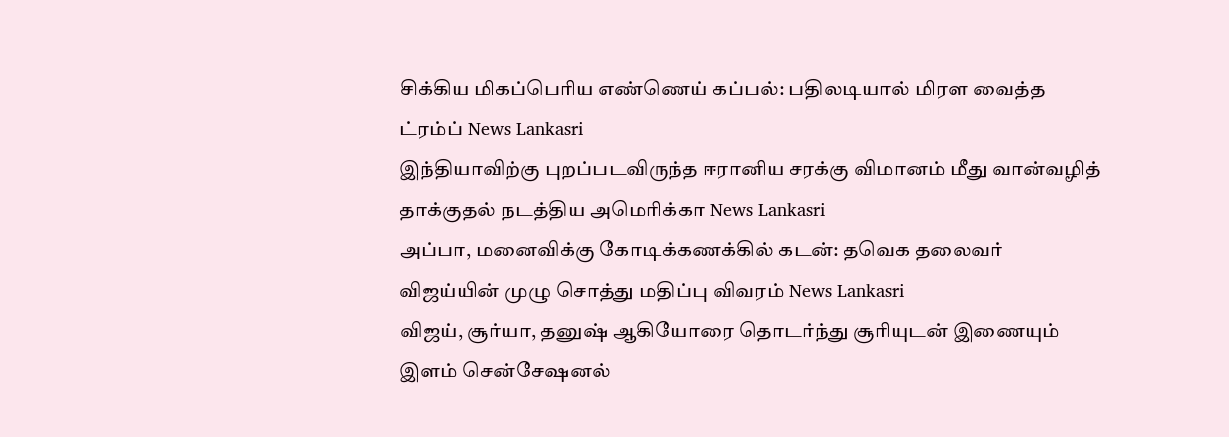சிக்கிய மிகப்பெரிய எண்ணெய் கப்பல்: பதிலடியால் மிரள வைத்த ட்ரம்ப் News Lankasri
இந்தியாவிற்கு புறப்படவிருந்த ஈரானிய சரக்கு விமானம் மீது வான்வழித் தாக்குதல் நடத்திய அமெரிக்கா News Lankasri
அப்பா, மனைவிக்கு கோடிக்கணக்கில் கடன்: தவெக தலைவர் விஜய்யின் முழு சொத்து மதிப்பு விவரம் News Lankasri
விஜய், சூர்யா, தனுஷ் ஆகியோரை தொடர்ந்து சூரியுடன் இணையும் இளம் சென்சேஷனல்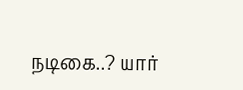நடிகை..? யார்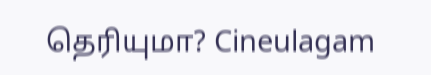தெரியுமா? Cineulagam